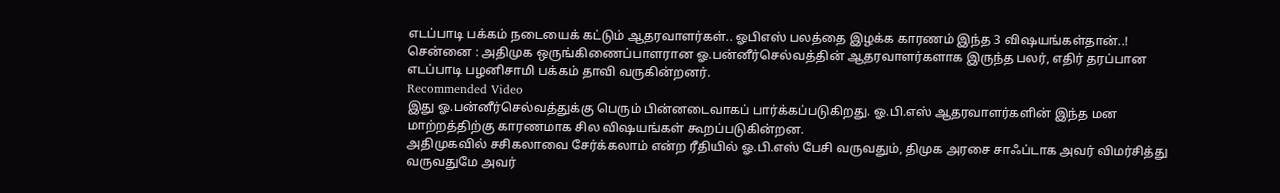எடப்பாடி பக்கம் நடையைக் கட்டும் ஆதரவாளர்கள்.. ஓபிஎஸ் பலத்தை இழக்க காரணம் இந்த 3 விஷயங்கள்தான்..!
சென்னை : அதிமுக ஒருங்கிணைப்பாளரான ஓ.பன்னீர்செல்வத்தின் ஆதரவாளர்களாக இருந்த பலர், எதிர் தரப்பான எடப்பாடி பழனிசாமி பக்கம் தாவி வருகின்றனர்.
Recommended Video
இது ஓ.பன்னீர்செல்வத்துக்கு பெரும் பின்னடைவாகப் பார்க்கப்படுகிறது. ஓ.பி.எஸ் ஆதரவாளர்களின் இந்த மன மாற்றத்திற்கு காரணமாக சில விஷயங்கள் கூறப்படுகின்றன.
அதிமுகவில் சசிகலாவை சேர்க்கலாம் என்ற ரீதியில் ஓ.பி.எஸ் பேசி வருவதும், திமுக அரசை சாஃப்டாக அவர் விமர்சித்து வருவதுமே அவர்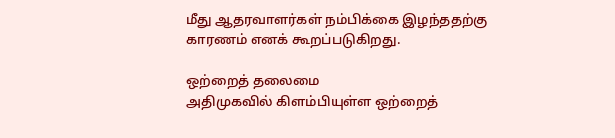மீது ஆதரவாளர்கள் நம்பிக்கை இழந்ததற்கு காரணம் எனக் கூறப்படுகிறது.

ஒற்றைத் தலைமை
அதிமுகவில் கிளம்பியுள்ள ஒற்றைத்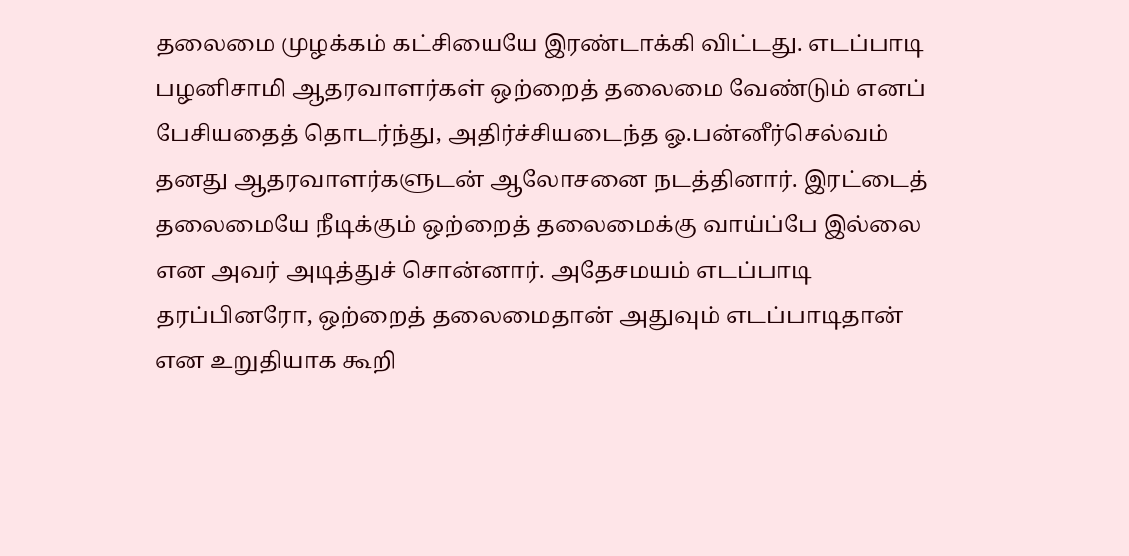தலைமை முழக்கம் கட்சியையே இரண்டாக்கி விட்டது. எடப்பாடி பழனிசாமி ஆதரவாளர்கள் ஒற்றைத் தலைமை வேண்டும் எனப் பேசியதைத் தொடர்ந்து, அதிர்ச்சியடைந்த ஓ.பன்னீர்செல்வம் தனது ஆதரவாளர்களுடன் ஆலோசனை நடத்தினார். இரட்டைத் தலைமையே நீடிக்கும் ஒற்றைத் தலைமைக்கு வாய்ப்பே இல்லை என அவர் அடித்துச் சொன்னார். அதேசமயம் எடப்பாடி தரப்பினரோ, ஒற்றைத் தலைமைதான் அதுவும் எடப்பாடிதான் என உறுதியாக கூறி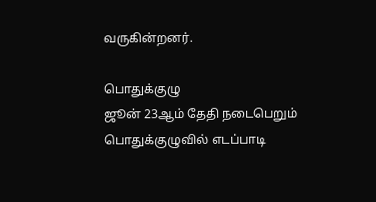வருகின்றனர்.

பொதுக்குழு
ஜூன் 23ஆம் தேதி நடைபெறும் பொதுக்குழுவில் எடப்பாடி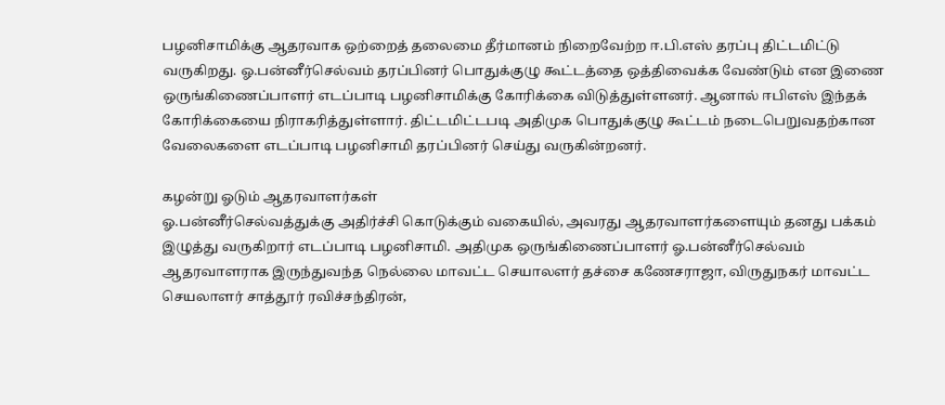பழனிசாமிக்கு ஆதரவாக ஒற்றைத் தலைமை தீர்மானம் நிறைவேற்ற ஈ.பி.எஸ் தரப்பு திட்டமிட்டு வருகிறது. ஓ.பன்னீர்செல்வம் தரப்பினர் பொதுக்குழு கூட்டத்தை ஒத்திவைக்க வேண்டும் என இணை ஒருங்கிணைப்பாளர் எடப்பாடி பழனிசாமிக்கு கோரிக்கை விடுத்துள்ளனர். ஆனால் ஈபிஎஸ் இந்தக் கோரிக்கையை நிராகரித்துள்ளார். திட்டமிட்டபடி அதிமுக பொதுக்குழு கூட்டம் நடைபெறுவதற்கான வேலைகளை எடப்பாடி பழனிசாமி தரப்பினர் செய்து வருகின்றனர்.

கழன்று ஓடும் ஆதரவாளர்கள்
ஓ.பன்னீர்செல்வத்துக்கு அதிர்ச்சி கொடுக்கும் வகையில், அவரது ஆதரவாளர்களையும் தனது பக்கம் இழுத்து வருகிறார் எடப்பாடி பழனிசாமி. அதிமுக ஒருங்கிணைப்பாளர் ஓ.பன்னீர்செல்வம் ஆதரவாளராக இருந்துவந்த நெல்லை மாவட்ட செயாலளர் தச்சை கணேசராஜா, விருதுநகர் மாவட்ட செயலாளர் சாத்தூர் ரவிச்சந்திரன்,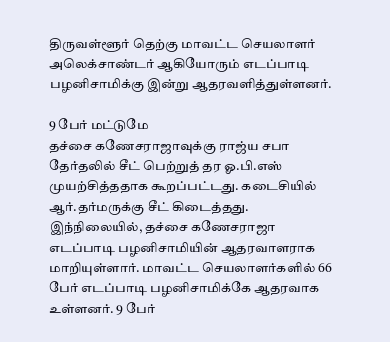திருவள்ளூர் தெற்கு மாவட்ட செயலாளர் அலெக்சாண்டர் ஆகியோரும் எடப்பாடி பழனிசாமிக்கு இன்று ஆதரவளித்துள்ளனர்.

9 பேர் மட்டுமே
தச்சை கணேசராஜாவுக்கு ராஜ்ய சபா தேர்தலில் சீட் பெற்றுத் தர ஓ.பி.எஸ் முயற்சித்ததாக கூறப்பட்டது. கடைசியில் ஆர்.தர்மருக்கு சீட் கிடைத்தது. இந்நிலையில், தச்சை கணேசராஜா எடப்பாடி பழனிசாமியின் ஆதரவாளராக மாறியுள்ளார். மாவட்ட செயலாளர்களில் 66 பேர் எடப்பாடி பழனிசாமிக்கே ஆதரவாக உள்ளனர். 9 பேர்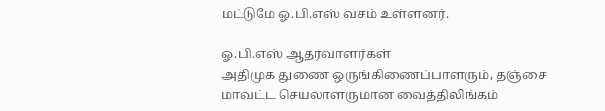மட்டுமே ஓ.பி.எஸ் வசம் உள்ளனர்.

ஓ.பி.எஸ் ஆதரவாளர்கள்
அதிமுக துணை ஒருங்கிணைப்பாளரும், தஞ்சை மாவட்ட செயலாளருமான வைத்திலிங்கம்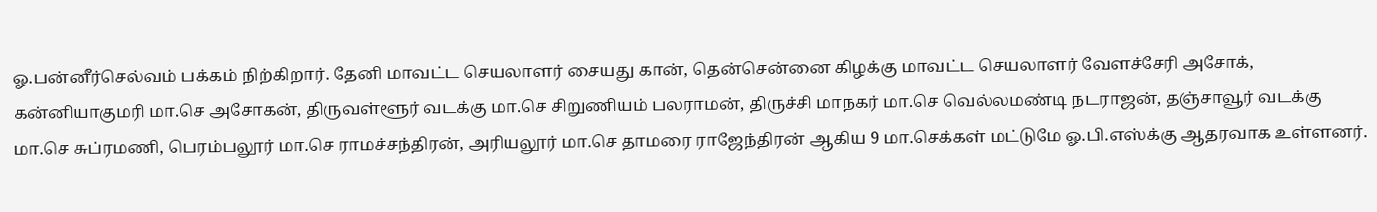ஓ.பன்னீர்செல்வம் பக்கம் நிற்கிறார். தேனி மாவட்ட செயலாளர் சையது கான், தென்சென்னை கிழக்கு மாவட்ட செயலாளர் வேளச்சேரி அசோக், கன்னியாகுமரி மா.செ அசோகன், திருவள்ளூர் வடக்கு மா.செ சிறுணியம் பலராமன், திருச்சி மாநகர் மா.செ வெல்லமண்டி நடராஜன், தஞ்சாவூர் வடக்கு மா.செ சுப்ரமணி, பெரம்பலூர் மா.செ ராமச்சந்திரன், அரியலூர் மா.செ தாமரை ராஜேந்திரன் ஆகிய 9 மா.செக்கள் மட்டுமே ஓ.பி.எஸ்க்கு ஆதரவாக உள்ளனர்.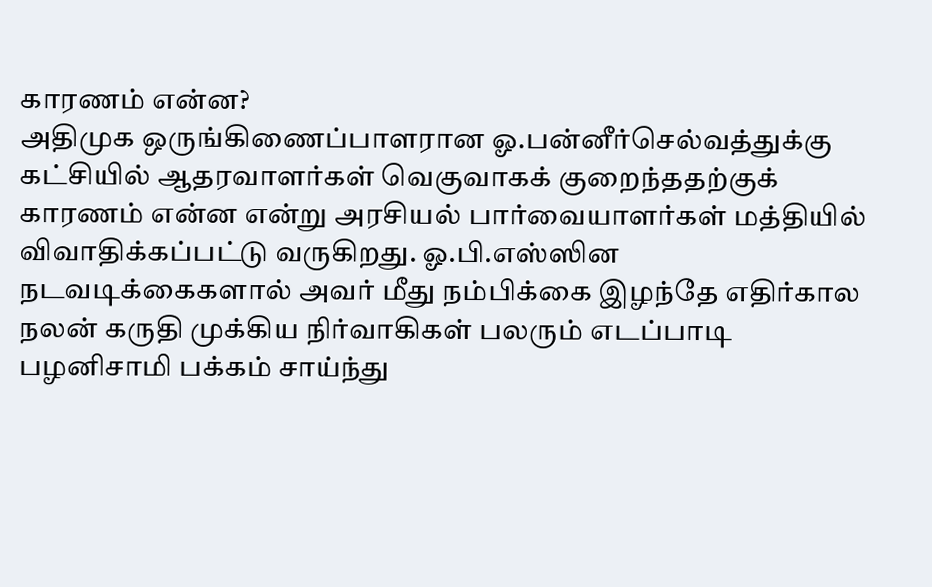காரணம் என்ன?
அதிமுக ஒருங்கிணைப்பாளரான ஓ.பன்னீர்செல்வத்துக்கு கட்சியில் ஆதரவாளர்கள் வெகுவாகக் குறைந்ததற்குக் காரணம் என்ன என்று அரசியல் பார்வையாளர்கள் மத்தியில் விவாதிக்கப்பட்டு வருகிறது. ஓ.பி.எஸ்ஸின நடவடிக்கைகளால் அவர் மீது நம்பிக்கை இழந்தே எதிர்கால நலன் கருதி முக்கிய நிர்வாகிகள் பலரும் எடப்பாடி பழனிசாமி பக்கம் சாய்ந்து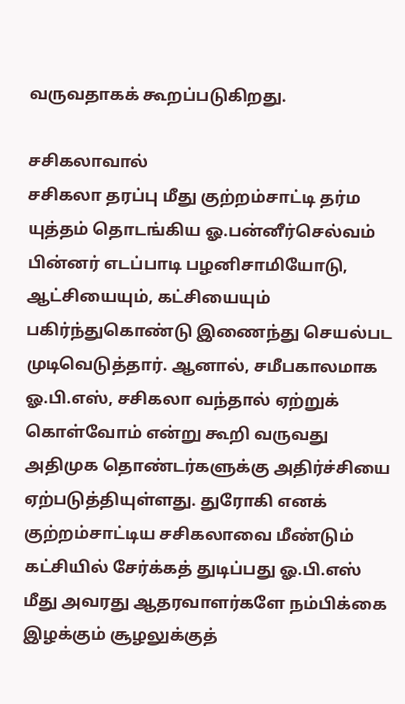வருவதாகக் கூறப்படுகிறது.

சசிகலாவால்
சசிகலா தரப்பு மீது குற்றம்சாட்டி தர்ம யுத்தம் தொடங்கிய ஓ.பன்னீர்செல்வம் பின்னர் எடப்பாடி பழனிசாமியோடு, ஆட்சியையும், கட்சியையும் பகிர்ந்துகொண்டு இணைந்து செயல்பட முடிவெடுத்தார். ஆனால், சமீபகாலமாக ஓ.பி.எஸ், சசிகலா வந்தால் ஏற்றுக் கொள்வோம் என்று கூறி வருவது அதிமுக தொண்டர்களுக்கு அதிர்ச்சியை ஏற்படுத்தியுள்ளது. துரோகி எனக் குற்றம்சாட்டிய சசிகலாவை மீண்டும் கட்சியில் சேர்க்கத் துடிப்பது ஓ.பி.எஸ் மீது அவரது ஆதரவாளர்களே நம்பிக்கை இழக்கும் சூழலுக்குத்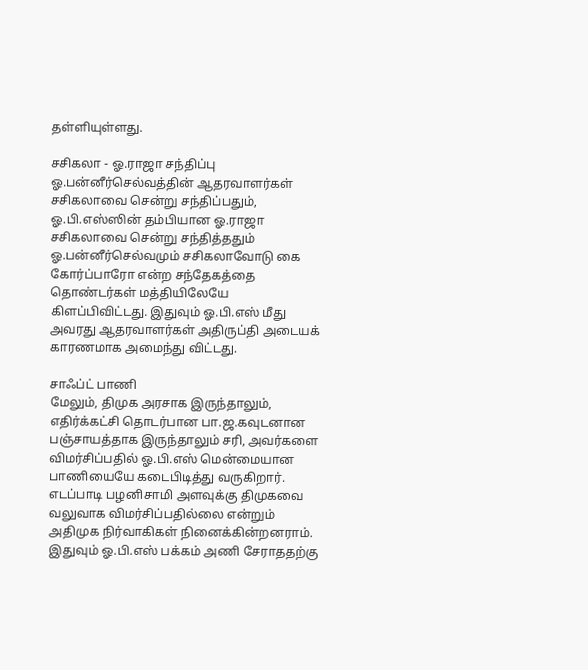தள்ளியுள்ளது.

சசிகலா - ஓ.ராஜா சந்திப்பு
ஓ.பன்னீர்செல்வத்தின் ஆதரவாளர்கள் சசிகலாவை சென்று சந்திப்பதும், ஓ.பி.எஸ்ஸின் தம்பியான ஓ.ராஜா சசிகலாவை சென்று சந்தித்ததும் ஓ.பன்னீர்செல்வமும் சசிகலாவோடு கை கோர்ப்பாரோ என்ற சந்தேகத்தை தொண்டர்கள் மத்தியிலேயே கிளப்பிவிட்டது. இதுவும் ஓ.பி.எஸ் மீது அவரது ஆதரவாளர்கள் அதிருப்தி அடையக் காரணமாக அமைந்து விட்டது.

சாஃப்ட் பாணி
மேலும், திமுக அரசாக இருந்தாலும், எதிர்க்கட்சி தொடர்பான பா.ஜ.கவுடனான பஞ்சாயத்தாக இருந்தாலும் சரி, அவர்களை விமர்சிப்பதில் ஓ.பி.எஸ் மென்மையான பாணியையே கடைபிடித்து வருகிறார். எடப்பாடி பழனிசாமி அளவுக்கு திமுகவை வலுவாக விமர்சிப்பதில்லை என்றும் அதிமுக நிர்வாகிகள் நினைக்கின்றனராம். இதுவும் ஓ.பி.எஸ் பக்கம் அணி சேராததற்கு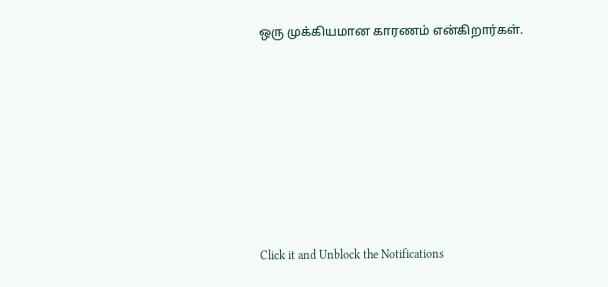ஒரு முக்கியமான காரணம் என்கிறார்கள்.












Click it and Unblock the Notifications